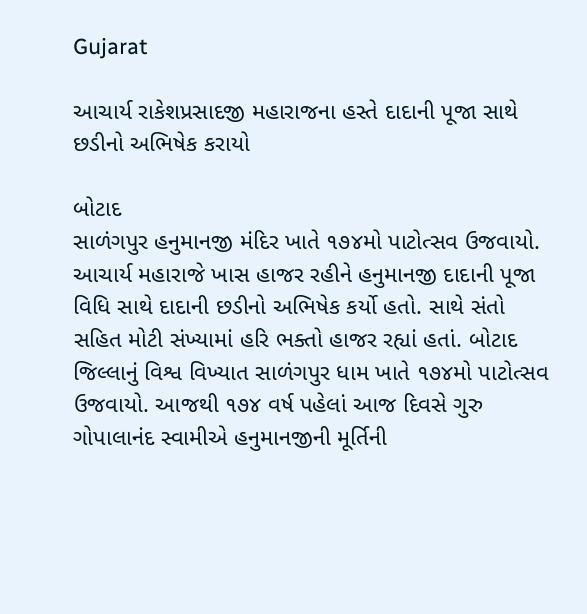Gujarat

આચાર્ય રાકેશપ્રસાદજી મહારાજના હસ્તે દાદાની પૂજા સાથે છડીનો અભિષેક કરાયો

બોટાદ
સાળંગપુર હનુમાનજી મંદિર ખાતે ૧૭૪મો પાટોત્સવ ઉજવાયો. આચાર્ય મહારાજે ખાસ હાજર રહીને હનુમાનજી દાદાની પૂજા વિધિ સાથે દાદાની છડીનો અભિષેક કર્યો હતો. સાથે સંતો સહિત મોટી સંખ્યામાં હરિ ભક્તો હાજર રહ્યાં હતાં. બોટાદ જિલ્લાનું વિશ્વ વિખ્યાત સાળંગપુર ધામ ખાતે ૧૭૪મો પાટોત્સવ ઉજવાયો. આજથી ૧૭૪ વર્ષ પહેલાં આજ દિવસે ગુરુ ગોપાલાનંદ સ્વામીએ હનુમાનજીની મૂર્તિની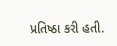પ્રતિષ્ઠા કરી હતી.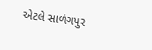એટલે સાળંગપુર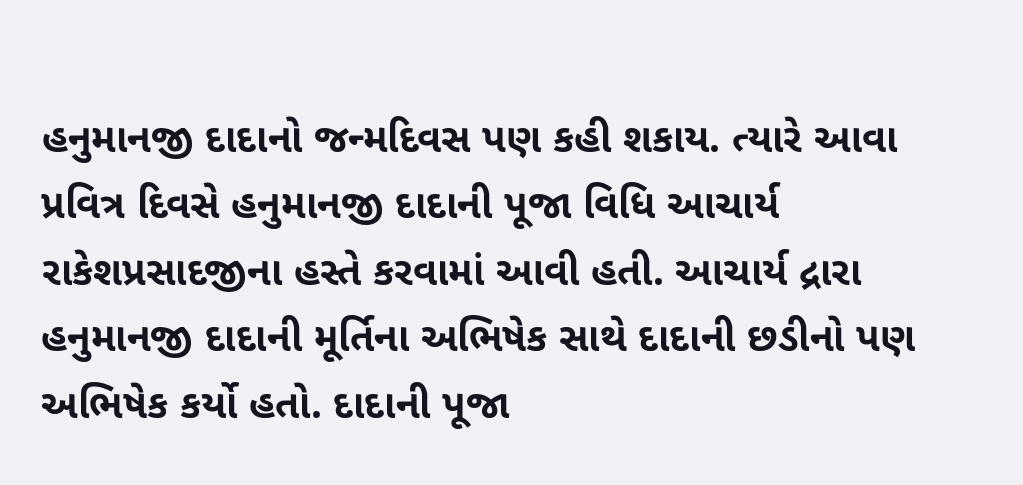હનુમાનજી દાદાનો જન્મદિવસ પણ કહી શકાય. ત્યારે આવા પ્રવિત્ર દિવસે હનુમાનજી દાદાની પૂજા વિધિ આચાર્ય રાકેશપ્રસાદજીના હસ્તે કરવામાં આવી હતી. આચાર્ય દ્રારા હનુમાનજી દાદાની મૂર્તિના અભિષેક સાથે દાદાની છડીનો પણ અભિષેક કર્યો હતો. દાદાની પૂજા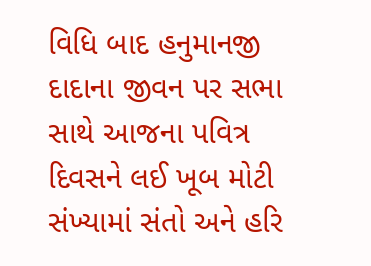વિધિ બાદ હનુમાનજી દાદાના જીવન પર સભા સાથે આજના પવિત્ર દિવસને લઈ ખૂબ મોટી સંખ્યામાં સંતો અને હરિ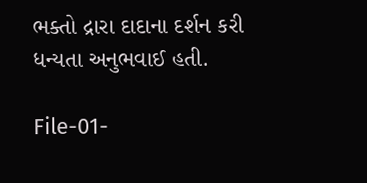ભક્તો દ્રારા દાદાના દર્શન કરી ધન્યતા અનુભવાઈ હતી.

File-01-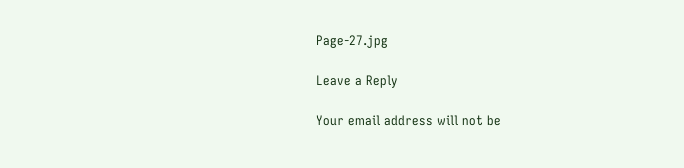Page-27.jpg

Leave a Reply

Your email address will not be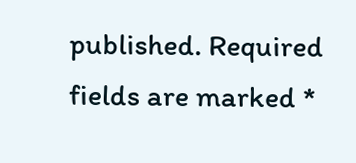published. Required fields are marked *